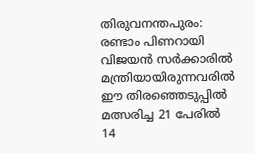തിരുവനന്തപുരം: രണ്ടാം പിണറായി വിജയൻ സർക്കാരിൽ മന്ത്രിയായിരുന്നവരിൽ ഈ തിരഞ്ഞെടുപ്പിൽ മത്സരിച്ച 21 പേരിൽ 14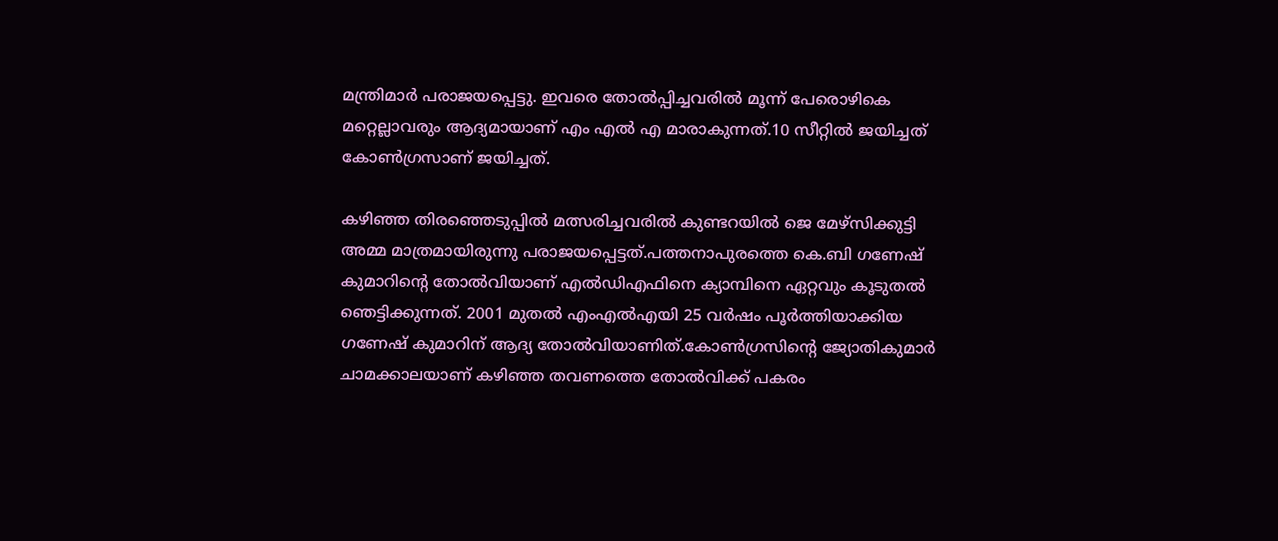മന്ത്രിമാർ പരാജയപ്പെട്ടു. ഇവരെ തോൽപ്പിച്ചവരിൽ മൂന്ന് പേരൊഴികെ മറ്റെല്ലാവരും ആദ്യമായാണ് എം എൽ എ മാരാകുന്നത്.10 സീറ്റിൽ ജയിച്ചത് കോൺഗ്രസാണ് ജയിച്ചത്.

കഴിഞ്ഞ തിരഞ്ഞെടുപ്പിൽ മത്സരിച്ചവരിൽ കുണ്ടറയിൽ ജെ മേഴ്സിക്കുട്ടി അമ്മ മാത്രമായിരുന്നു പരാജയപ്പെട്ടത്.പത്തനാപുരത്തെ കെ.ബി ഗണേഷ് കുമാറിന്‍റെ തോൽവിയാണ് എൽഡിഎഫിനെ ക്യാമ്പിനെ ഏറ്റവും കൂടുതൽ ഞെട്ടിക്കുന്നത്. 2001 മുതൽ എംഎൽഎയി 25 വർഷം പൂർത്തിയാക്കിയ ഗണേഷ് കുമാറിന് ആദ്യ തോൽവിയാണിത്.കോൺഗ്രസിന്‍റെ ജ്യോതികുമാര്‍ ചാമക്കാലയാണ് കഴിഞ്ഞ തവണത്തെ തോൽവിക്ക് പകരം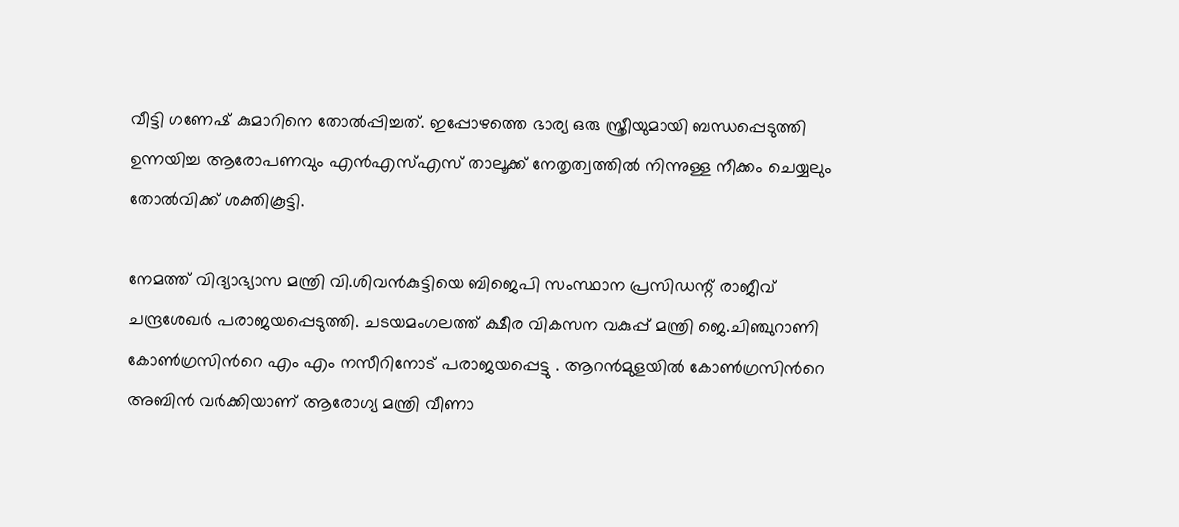വീട്ടി ഗണേഷ് കുമാറിനെ തോൽപ്പിച്ചത്. ഇപ്പോഴത്തെ ഭാര്യ ഒരു സ്ത്രീയുമായി ബന്ധപ്പെടുത്തി ഉന്നയിച്ച ആരോപണവും എൻഎസ്എസ് താലൂക്ക് നേതൃത്വത്തിൽ നിന്നുള്ള നീക്കം ചെയ്യലും തോൽവിക്ക് ശക്തികൂട്ടി.

നേമത്ത് വിദ്യാഭ്യാസ മന്ത്രി വി.ശിവൻകുട്ടിയെ ബിജെപി സംസ്ഥാന പ്രസിഡന്റ് രാജീവ് ചന്ദ്രശേഖർ പരാജയപ്പെടുത്തി. ചടയമംഗലത്ത് ക്ഷീര വികസന വകുപ്പ് മന്ത്രി ജെ.ചിഞ്ചുറാണി കോൺഗ്രസിന്‍റെ എം എം നസീറിനോട് പരാജയപ്പെട്ടു . ആറൻമുളയിൽ കോൺഗ്രസിന്‍റെ അബിൻ വര്‍ക്കിയാണ് ആരോഗ്യ മന്ത്രി വീണാ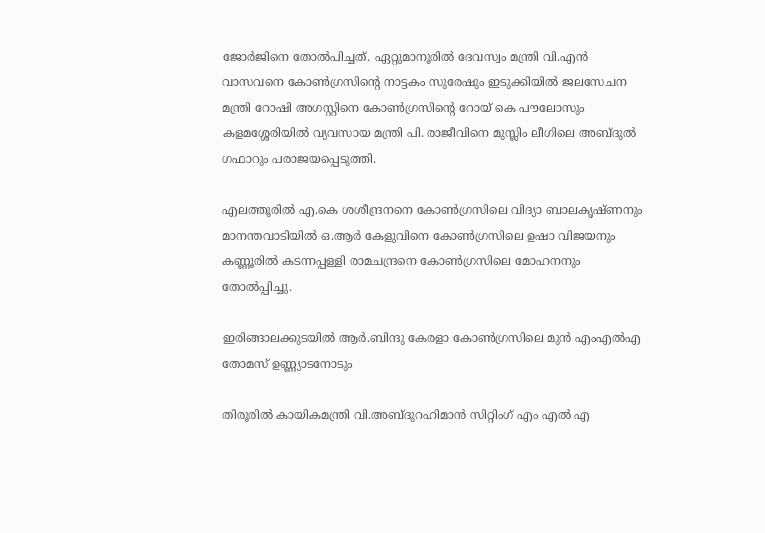ജോര്‍ജിനെ തോൽപിച്ചത്. ഏറ്റുമാനൂരിൽ ദേവസ്വം മന്ത്രി വി.എൻ വാസവനെ കോൺഗ്രസിന്‍റെ നാട്ടകം സുരേഷും ഇടുക്കിയിൽ ജലസേചന മന്ത്രി റോഷി അഗസ്റ്റിനെ കോൺഗ്രസിന്‍റെ റോയ് കെ പൗലോസും കളമശ്ശേരിയിൽ വ്യവസായ മന്ത്രി പി. രാജീവിനെ മുസ്ലിം ലീഗിലെ അബ്ദുൽ ഗഫാറും പരാജയപ്പെടുത്തി.

എലത്തൂരിൽ എ.കെ ശശീന്ദ്രനനെ കോൺഗ്രസിലെ വിദ്യാ ബാലകൃഷ്ണനും മാനന്തവാടിയിൽ ഒ.ആര്‍ കേളുവിനെ കോൺഗ്രസിലെ ഉഷാ വിജയനും കണ്ണൂരിൽ കടന്നപ്പള്ളി രാമചന്ദ്രനെ കോൺഗ്രസിലെ മോഹനനും തോൽപ്പിച്ചു.

ഇരിങ്ങാലക്കുടയിൽ ആര്‍.ബിന്ദു കേരളാ കോൺഗ്രസിലെ മുൻ എംഎൽഎ തോമസ് ഉണ്ണ്യാടനോടും

തിരൂരിൽ കായികമന്ത്രി വി.അബ്ദുറഹിമാൻ സിറ്റിംഗ് എം എൽ എ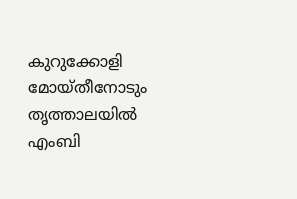കുറുക്കോളി മോയ്തീനോടും തൃത്താലയിൽ എംബി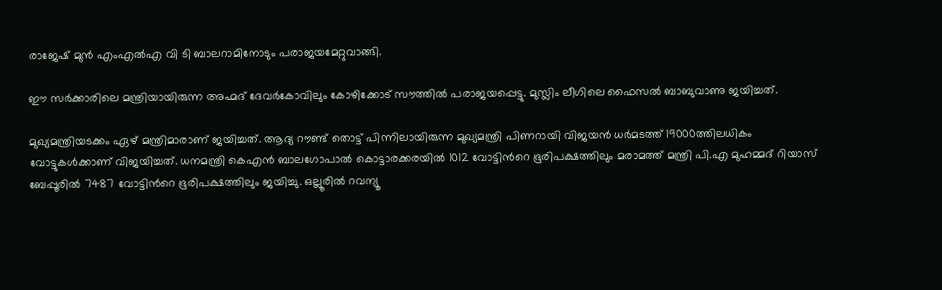രാജേഷ് മുൻ എംഎൽഎ വി ടി ബാലറാമിനോടും പരാജയമേറ്റുവാങ്ങി.

ഈ സർക്കാരിലെ മന്ത്രിയായിരുന്ന അഹ്മദ്‌ ദേവർകോവിലും കോഴിക്കോട് സൗത്തിൽ പരാജയപ്പെട്ടു. മുസ്ലിം ലീഗിലെ ഫൈസൽ ബാബുവാണു ജയിച്ചത്.

മുഖ്യമന്ത്രിയടക്കം ഏഴ് മന്ത്രിമാരാണ് ജയിച്ചത്. ആദ്യ റൗണ്ട് തൊട്ട് പിന്നിലായിരുന്ന മുഖ്യമന്ത്രി പിണറായി വിജയൻ ധര്‍മടത്ത് 19000ത്തിലധികം വോട്ടുകൾക്കാണ് വിജയിച്ചത്. ധനമന്ത്രി കെഎൻ ബാലഗോപാൽ കൊട്ടാരക്കരയിൽ 1012 വോട്ടിന്‍റെ ഭൂരിപക്ഷത്തിലും മരാമത്ത് മന്ത്രി പി.എ മുഹമ്മദ് റിയാസ് ബേപ്പൂരിൽ 7487 വോട്ടിന്‍റെ ഭൂരിപക്ഷത്തിലും ജയിച്ചു. ഒല്ലൂരിൽ റവന്യൂ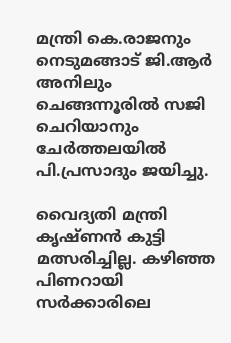മന്ത്രി കെ.രാജനും നെടുമങ്ങാട് ജി.ആര്‍ അനിലും ചെങ്ങന്നൂരിൽ സജി ചെറിയാനും ചേര്‍ത്തലയിൽ പി.പ്രസാദും ജയിച്ചു.

വൈദ്യതി മന്ത്രി കൃഷ്ണൻ കുട്ടി മത്സരിച്ചില്ല. കഴിഞ്ഞ പിണറായി സർക്കാരിലെ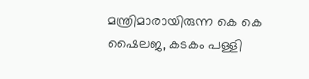മന്ത്രിമാരായിരുന്ന കെ കെ ഷൈലജ, കടകം പള്ളി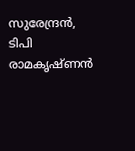സുരേന്ദ്രൻ, ടിപി രാമകൃഷ്ണൻ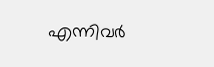എന്നിവർ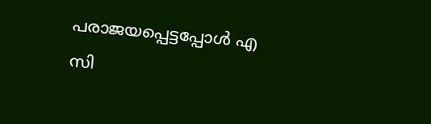പരാജയപ്പെട്ടപ്പോൾ എ സി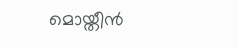മൊയ്തീൻ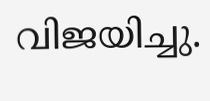വിജയിച്ചു.